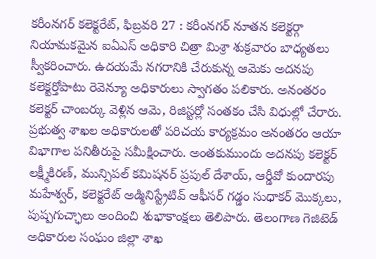కరీంనగర్ కలెక్టరేట్, ఫిబ్రవరి 27 : కరీంనగర్ నూతన కలెక్టర్గా నియామకమైన ఐఏఎస్ అధికారి చిత్రా మిశ్రా శుక్రవారం బాధ్యతలు స్వీకరించారు. ఉదయమే నగరానికి చేరుకున్న ఆమెకు అదనపు కలెక్టర్తోపాటు రెవెన్యూ అధికారులు స్వాగతం పలికారు. అనంతరం కలెక్టర్ చాంబర్కు వెళ్లిన ఆమె, రిజిస్టర్లో సంతకం చేసి విధుల్లో చేరారు.
ప్రభుత్వ శాఖల అధికారులతో పరిచయ కార్యక్రమం అనంతరం ఆయా విభాగాల పనితీరుపై సమీక్షించారు. అంతకుముందు అదనపు కలెక్టర్ లక్ష్మీకిరణ్, మున్సిపల్ కమిషనర్ ప్రపుల్ దేశాయ్, ఆర్డీవో కుందారపు మహేశ్వర్, కలెక్టరేట్ అడ్మినిస్ట్రేటివ్ ఆఫీసర్ గడ్డం సుధాకర్ మొక్కలు, పుష్పగుచ్ఛాలు అందించి శుభాకాంక్షలు తెలిపారు. తెలంగాణ గెజిటెడ్ అధికారుల సంఘం జిల్లా శాఖ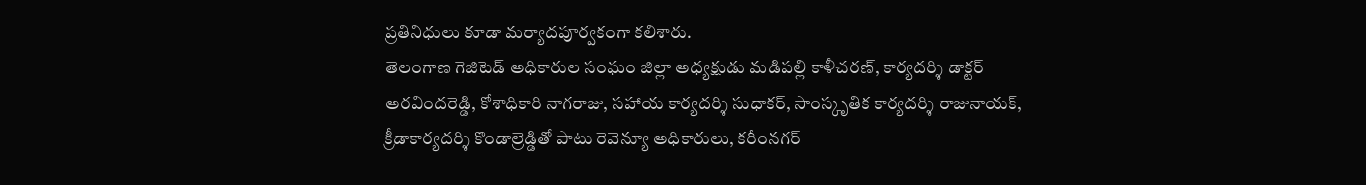ప్రతినిధులు కూడా మర్యాదపూర్వకంగా కలిశారు.
తెలంగాణ గెజిటెడ్ అధికారుల సంఘం జిల్లా అధ్యక్షుడు మడిపల్లి కాళీచరణ్, కార్యదర్శి డాక్టర్ అరవిందరెడ్డి, కోశాధికారి నాగరాజు, సహాయ కార్యదర్శి సుధాకర్, సాంస్కృతిక కార్యదర్శి రాజునాయక్, క్రీడాకార్యదర్శి కొండాల్రెడ్డితో పాటు రెవెన్యూ అధికారులు, కరీంనగర్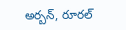అర్బన్, రూరల్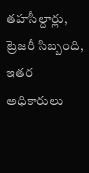తహసీల్దార్లు, ట్రెజరీ సిబ్బంది, ఇతర అధికారులు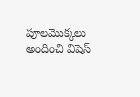పూలమొక్కలు అందించి విషెస్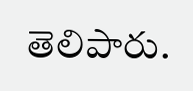తెలిపారు.